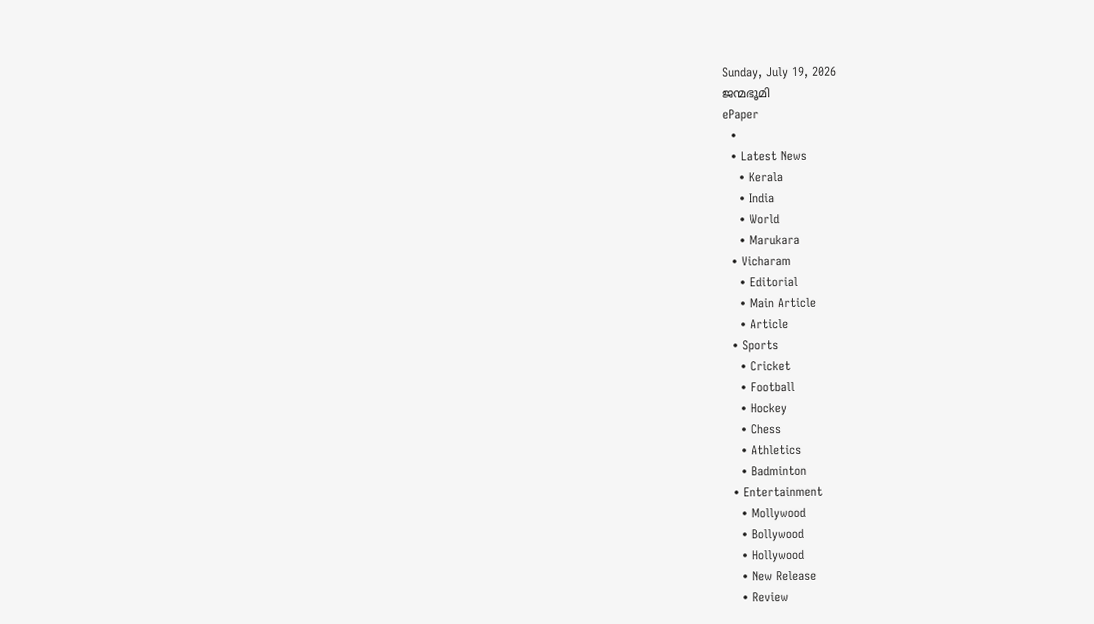Sunday, July 19, 2026
ജന്മഭൂമി
ePaper
  •
  • Latest News
    • Kerala
    • India
    • World
    • Marukara
  • Vicharam
    • Editorial
    • Main Article
    • Article
  • Sports
    • Cricket
    • Football
    • Hockey
    • Chess
    • Athletics
    • Badminton
  • Entertainment
    • Mollywood
    • Bollywood
    • Hollywood
    • New Release
    • Review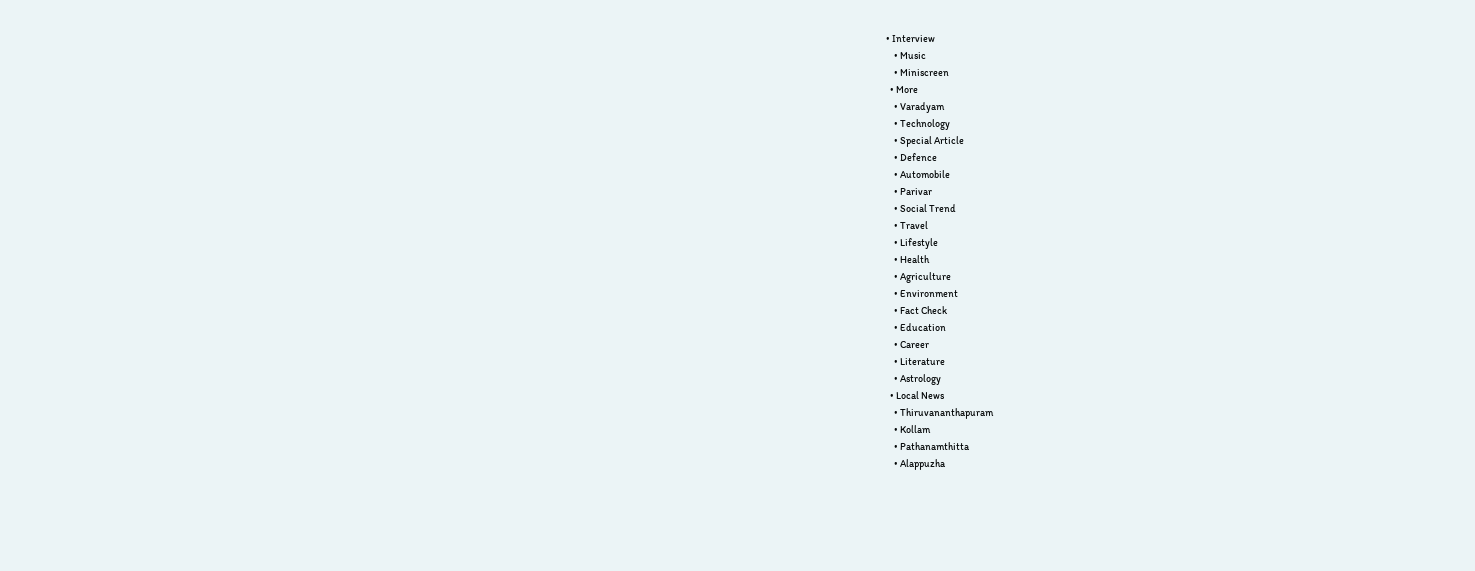• Interview
    • Music
    • Miniscreen
  • More
    • Varadyam
    • Technology
    • Special Article
    • Defence
    • Automobile
    • Parivar
    • Social Trend
    • Travel
    • Lifestyle
    • Health
    • Agriculture
    • Environment
    • Fact Check
    • Education
    • Career
    • Literature
    • Astrology
  • Local News
    • Thiruvananthapuram
    • Kollam
    • Pathanamthitta
    • Alappuzha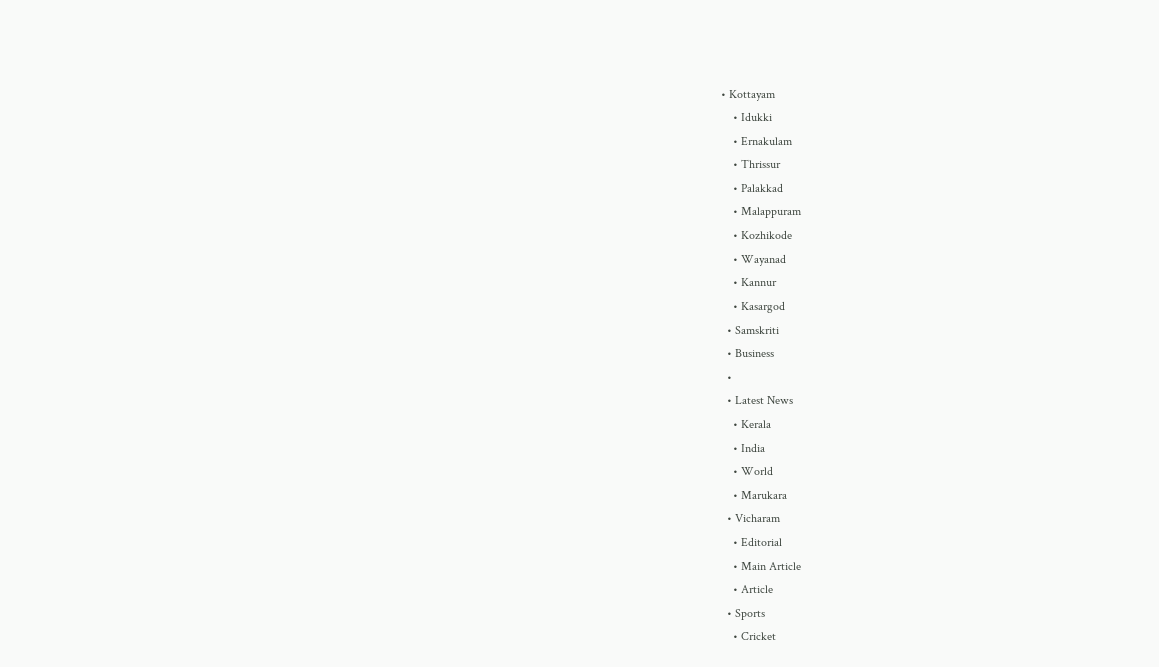• Kottayam
    • Idukki
    • Ernakulam
    • Thrissur
    • Palakkad
    • Malappuram
    • Kozhikode
    • Wayanad
    • Kannur
    • Kasargod
  • Samskriti
  • Business
  •
  • Latest News
    • Kerala
    • India
    • World
    • Marukara
  • Vicharam
    • Editorial
    • Main Article
    • Article
  • Sports
    • Cricket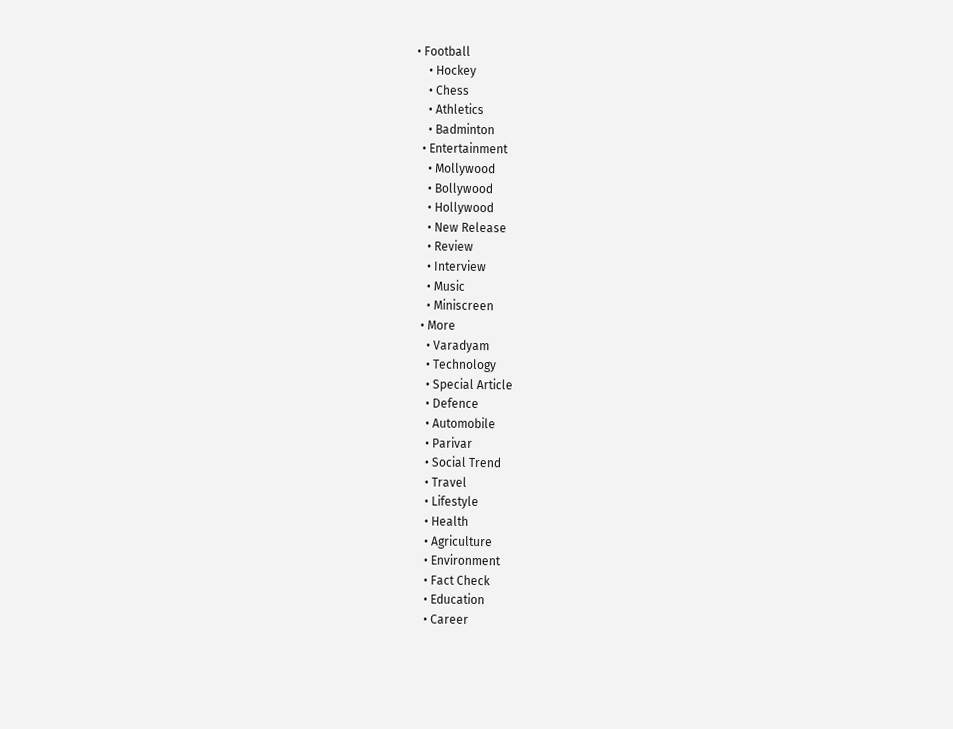• Football
    • Hockey
    • Chess
    • Athletics
    • Badminton
  • Entertainment
    • Mollywood
    • Bollywood
    • Hollywood
    • New Release
    • Review
    • Interview
    • Music
    • Miniscreen
  • More
    • Varadyam
    • Technology
    • Special Article
    • Defence
    • Automobile
    • Parivar
    • Social Trend
    • Travel
    • Lifestyle
    • Health
    • Agriculture
    • Environment
    • Fact Check
    • Education
    • Career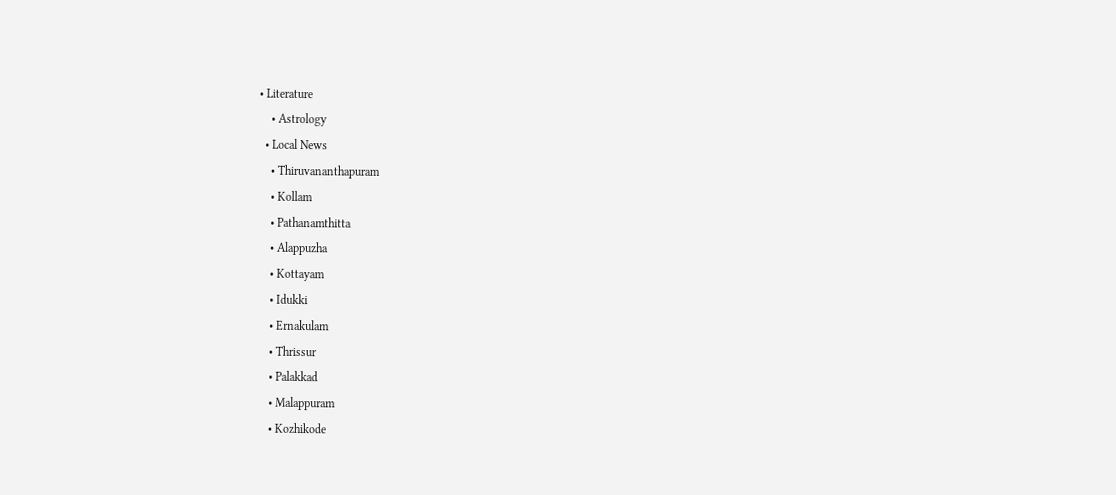• Literature
    • Astrology
  • Local News
    • Thiruvananthapuram
    • Kollam
    • Pathanamthitta
    • Alappuzha
    • Kottayam
    • Idukki
    • Ernakulam
    • Thrissur
    • Palakkad
    • Malappuram
    • Kozhikode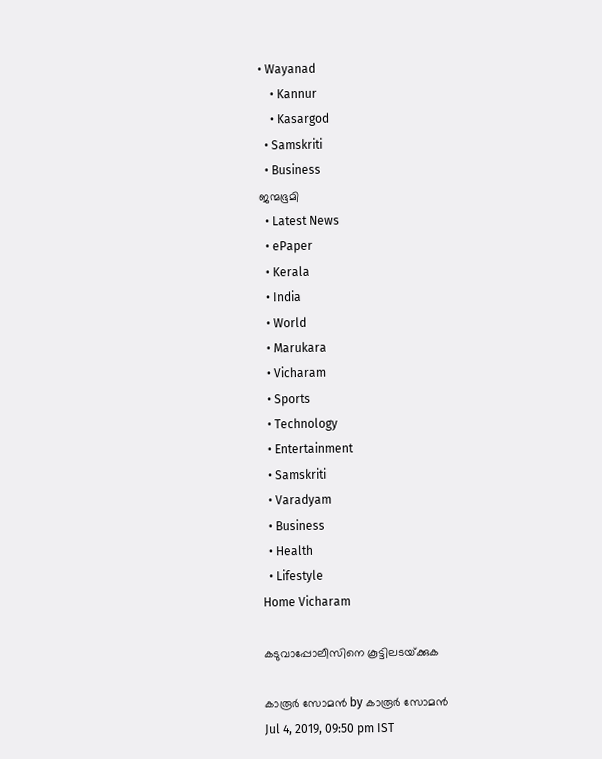• Wayanad
    • Kannur
    • Kasargod
  • Samskriti
  • Business
ജന്മഭൂമി
  • Latest News
  • ePaper
  • Kerala
  • India
  • World
  • Marukara
  • Vicharam
  • Sports
  • Technology
  • Entertainment
  • Samskriti
  • Varadyam
  • Business
  • Health
  • Lifestyle
Home Vicharam

കടുവാപ്പോലീസിനെ കൂട്ടിലടയ്‌ക്കുക

കാരൂര്‍ സോമന്‍ by കാരൂര്‍ സോമന്‍
Jul 4, 2019, 09:50 pm IST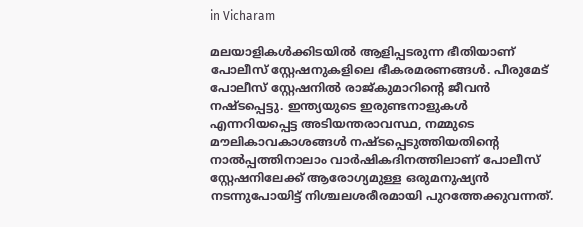in Vicharam

മലയാളികള്‍ക്കിടയില്‍ ആളിപ്പടരുന്ന ഭീതിയാണ് പോലീസ് സ്റ്റേഷനുകളിലെ ഭീകരമരണങ്ങള്‍. പീരുമേട് പോലീസ് സ്റ്റേഷനില്‍ രാജ്കുമാറിന്റെ ജീവന്‍ നഷ്ടപ്പെട്ടു. ഇന്ത്യയുടെ ഇരുണ്ടനാളുകള്‍ എന്നറിയപ്പെട്ട അടിയന്തരാവസ്ഥ, നമ്മുടെ മൗലികാവകാശങ്ങള്‍ നഷ്ടപ്പെടുത്തിയതിന്റെ നാല്‍പ്പത്തിനാലാം വാര്‍ഷികദിനത്തിലാണ് പോലീസ് സ്റ്റേഷനിലേക്ക് ആരോഗ്യമുള്ള ഒരുമനുഷ്യന്‍ നടന്നുപോയിട്ട് നിശ്ചലശരീരമായി പുറത്തേക്കുവന്നത്.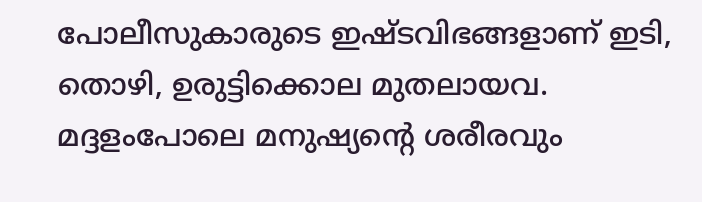പോലീസുകാരുടെ ഇഷ്ടവിഭങ്ങളാണ് ഇടി, തൊഴി, ഉരുട്ടിക്കൊല മുതലായവ. മദ്ദളംപോലെ മനുഷ്യന്റെ ശരീരവും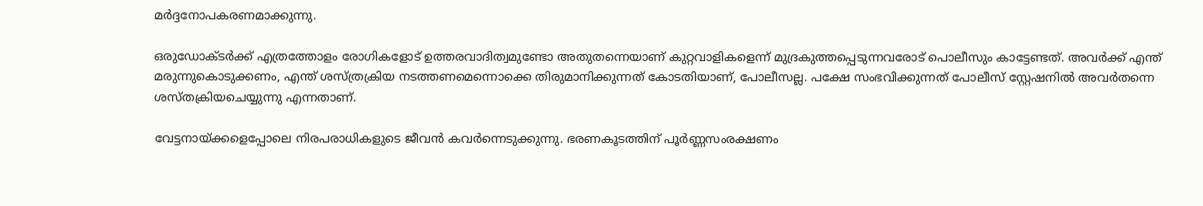മര്‍ദ്ദനോപകരണമാക്കുന്നു.

ഒരുഡോക്ടര്‍ക്ക് എത്രത്തോളം രോഗികളോട് ഉത്തരവാദിത്വമുണ്ടോ അതുതന്നെയാണ് കുറ്റവാളികളെന്ന് മുദ്രകുത്തപ്പെടുന്നവരോട് പൊലീസും കാട്ടേണ്ടത്. അവര്‍ക്ക് എന്ത് മരുന്നുകൊടുക്കണം, എന്ത് ശസ്ത്രക്രിയ നടത്തണമെന്നൊക്കെ തിരുമാനിക്കുന്നത് കോടതിയാണ്, പോലീസല്ല. പക്ഷേ സംഭവിക്കുന്നത് പോലീസ് സ്റ്റേഷനില്‍ അവര്‍തന്നെ ശസ്തക്രിയചെയ്യുന്നു എന്നതാണ്.

വേട്ടനായ്‌ക്കളെപ്പോലെ നിരപരാധികളുടെ ജീവന്‍ കവര്‍ന്നെടുക്കുന്നു. ഭരണകൂടത്തിന് പൂര്‍ണ്ണസംരക്ഷണം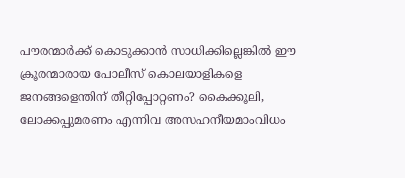പൗരന്മാര്‍ക്ക് കൊടുക്കാന്‍ സാധിക്കില്ലെങ്കില്‍ ഈ ക്രൂരന്മാരായ പോലീസ് കൊലയാളികളെ ജനങ്ങളെന്തിന് തീറ്റിപ്പോറ്റണം? കൈക്കൂലി, ലോക്കപ്പുമരണം എന്നിവ അസഹനീയമാംവിധം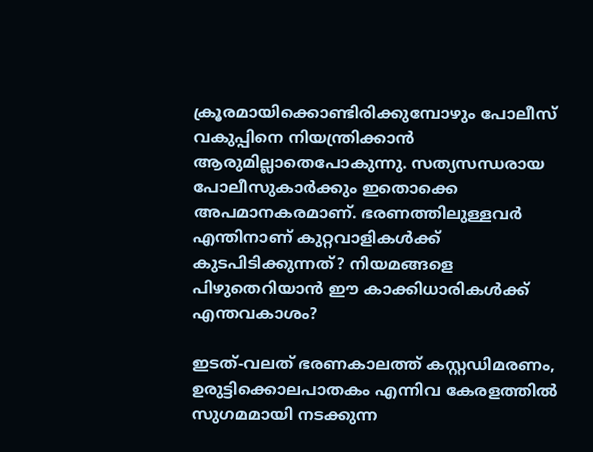ക്രൂരമായിക്കൊണ്ടിരിക്കുമ്പോഴും പോലീസ് വകുപ്പിനെ നിയന്ത്രിക്കാന്‍ ആരുമില്ലാതെപോകുന്നു. സത്യസന്ധരായ പോലീസുകാര്‍ക്കും ഇതൊക്കെ അപമാനകരമാണ്. ഭരണത്തിലുള്ളവര്‍ എന്തിനാണ് കുറ്റവാളികള്‍ക്ക് കുടപിടിക്കുന്നത്? നിയമങ്ങളെ പിഴുതെറിയാന്‍ ഈ കാക്കിധാരികള്‍ക്ക് എന്തവകാശം?

ഇടത്-വലത് ഭരണകാലത്ത് കസ്റ്റഡിമരണം, ഉരുട്ടിക്കൊലപാതകം എന്നിവ കേരളത്തില്‍ സുഗമമായി നടക്കുന്ന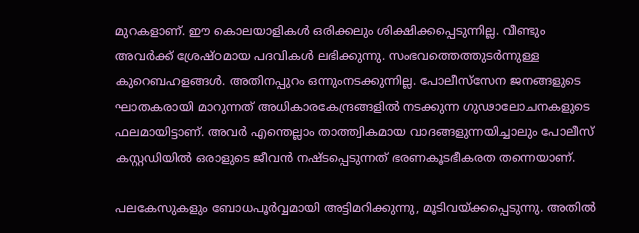മുറകളാണ്. ഈ കൊലയാളികള്‍ ഒരിക്കലും ശിക്ഷിക്കപ്പെടുന്നില്ല. വീണ്ടും അവര്‍ക്ക് ശ്രേഷ്ഠമായ പദവികള്‍ ലഭിക്കുന്നു. സംഭവത്തെത്തുടര്‍ന്നുള്ള കുറെബഹളങ്ങള്‍. അതിനപ്പുറം ഒന്നുംനടക്കുന്നില്ല. പോലീസ്‌സേന ജനങ്ങളുടെ ഘാതകരായി മാറുന്നത് അധികാരകേന്ദ്രങ്ങളില്‍ നടക്കുന്ന ഗുഢാലോചനകളുടെ ഫലമായിട്ടാണ്. അവര്‍ എന്തെല്ലാം താത്ത്വികമായ വാദങ്ങളുന്നയിച്ചാലും പോലീസ് കസ്റ്റഡിയില്‍ ഒരാളുടെ ജീവന്‍ നഷ്ടപ്പെടുന്നത് ഭരണകൂടഭീകരത തന്നെയാണ്.

പലകേസുകളും ബോധപൂര്‍വ്വമായി അട്ടിമറിക്കുന്നു, മൂടിവയ്‌ക്കപ്പെടുന്നു. അതില്‍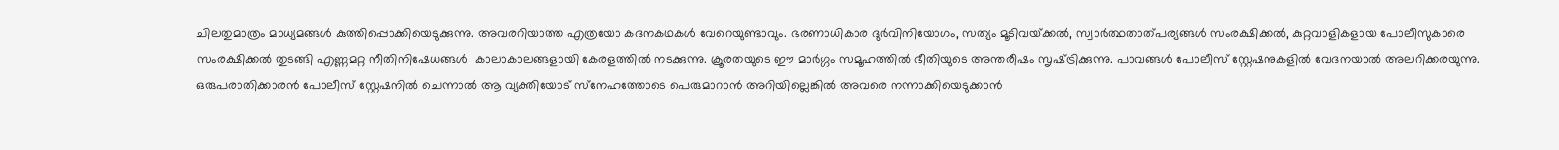ചിലതുമാത്രം മാധ്യമങ്ങള്‍ കുത്തിപ്പൊക്കിയെടുക്കുന്നു. അവരറിയാത്ത എത്രയോ കദനകഥകള്‍ വേറെയുണ്ടാവും. ഭരണാധികാര ദുര്‍വിനിയോഗം, സത്യം മൂടിവയ്‌ക്കല്‍, സ്വാര്‍ത്ഥതാത്പര്യങ്ങള്‍ സംരക്ഷിക്കല്‍, കുറ്റവാളികളായ പോലീസുകാരെ സംരക്ഷിക്കല്‍ തുടങ്ങി എണ്ണമറ്റ നീതിനിഷേധങ്ങള്‍  കാലാകാലങ്ങളായി കേരളത്തില്‍ നടക്കുന്നു. ക്രൂരതയുടെ ഈ മാര്‍ഗ്ഗം സമൂഹത്തില്‍ ഭീതിയുടെ അന്തരീഷം സൃഷ്‌ട്രിക്കുന്നു. പാവങ്ങള്‍ പോലീസ് സ്റ്റേഷനുകളില്‍ വേദനയാല്‍ അലറിക്കരയുന്നു. ഒരുപരാതിക്കാരന്‍ പോലീസ് സ്റ്റേഷനില്‍ ചെന്നാല്‍ ആ വ്യക്തിയോട് സ്‌നേഹത്തോടെ പെരുമാറാന്‍ അറിയില്ലെങ്കില്‍ അവരെ നന്നാക്കിയെടുക്കാന്‍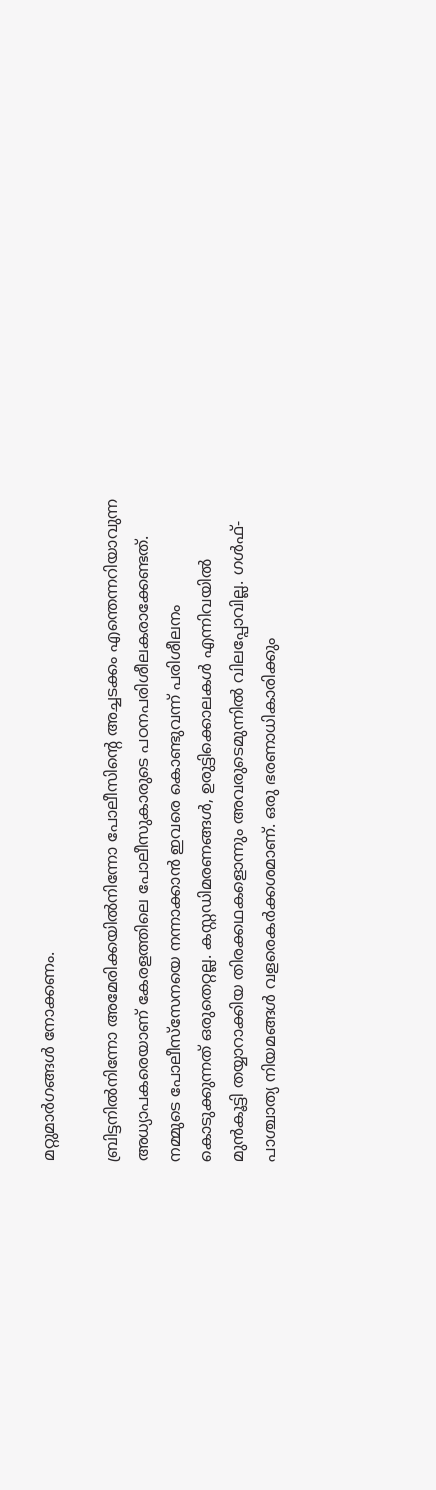മറ്റുമാര്‍ഗങ്ങള്‍ നോക്കണം.

ബ്രിട്ടനില്‍നിന്നോ അമേരിക്കയില്‍നിന്നോ പോലീസിന്റെ അച്ചടക്കം എന്തെന്നറിയാവുന്ന അധ്യാപകരെയാണ് കേരളത്തിലെ പോലീസുകാരുടെ പഠനപരിശീലകരാക്കേണ്ടത്. നമ്മുടെ പോലീസ്‌സേനയെ നന്നാക്കാന്‍ ഇവരെ കൊണ്ടുവന്ന് പരിശീലനം കൊടുക്കുന്നത് ഒരുതെറ്റല്ല. കസ്റ്റഡിമരണങ്ങള്‍, ഉരുട്ടിക്കൊലകള്‍ എന്നിവയില്‍ മുന്‍കൂട്ടി തയ്യാറാക്കിയ തിരക്കഥകളൊന്നും അവരുടെമുന്നില്‍ വിലപ്പോവില്ല. ഗള്‍ഫ്-പാശ്ചാത്യ നിയമങ്ങള്‍ വളരെകര്‍ക്കശമാണ്. ഒരു ഭരണാധികാരിക്കും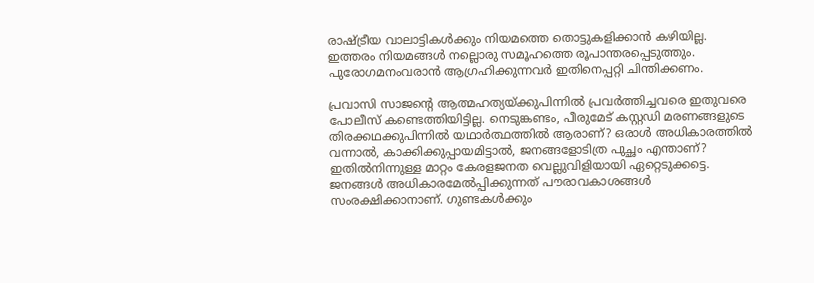രാഷ്‌ട്രീയ വാലാട്ടികള്‍ക്കും നിയമത്തെ തൊട്ടുകളിക്കാന്‍ കഴിയില്ല. ഇത്തരം നിയമങ്ങള്‍ നല്ലൊരു സമൂഹത്തെ രൂപാന്തരപ്പെടുത്തും. പുരോഗമനംവരാന്‍ ആഗ്രഹിക്കുന്നവര്‍ ഇതിനെപ്പറ്റി ചിന്തിക്കണം.

പ്രവാസി സാജന്റെ ആത്മഹത്യയ്‌ക്കുപിന്നില്‍ പ്രവര്‍ത്തിച്ചവരെ ഇതുവരെ പോലീസ് കണ്ടെത്തിയിട്ടില്ല. നെടുങ്കണ്ടം, പീരുമേട് കസ്റ്റഡി മരണങ്ങളുടെ  തിരക്കഥക്കുപിന്നില്‍ യഥാര്‍ത്ഥത്തില്‍ ആരാണ്? ഒരാള്‍ അധികാരത്തില്‍ വന്നാല്‍, കാക്കിക്കുപ്പായമിട്ടാല്‍, ജനങ്ങളോടിത്ര പുച്ഛം എന്താണ്? ഇതില്‍നിന്നുള്ള മാറ്റം കേരളജനത വെല്ലുവിളിയായി ഏറ്റെടുക്കട്ടെ. ജനങ്ങള്‍ അധികാരമേല്‍പ്പിക്കുന്നത് പൗരാവകാശങ്ങള്‍ സംരക്ഷിക്കാനാണ്. ഗുണ്ടകള്‍ക്കും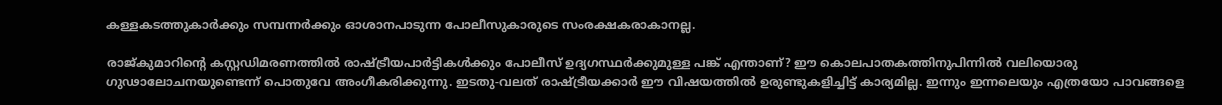കള്ളകടത്തുകാര്‍ക്കും സമ്പന്നര്‍ക്കും ഓശാനപാടുന്ന പോലീസുകാരുടെ സംരക്ഷകരാകാനല്ല.

രാജ്കുമാറിന്റെ കസ്റ്റഡിമരണത്തില്‍ രാഷ്‌ട്രീയപാര്‍ട്ടികള്‍ക്കും പോലീസ് ഉദ്യഗസ്ഥര്‍ക്കുമുള്ള പങ്ക് എന്താണ്? ഈ കൊലപാതകത്തിനുപിന്നില്‍ വലിയൊരു ഗുഢാലോചനയുണ്ടെന്ന് പൊതുവേ അംഗീകരിക്കുന്നു. ഇടതു-വലത് രാഷ്‌ട്രീയക്കാര്‍ ഈ വിഷയത്തില്‍ ഉരുണ്ടുകളിച്ചിട്ട് കാര്യമില്ല. ഇന്നും ഇന്നലെയും എത്രയോ പാവങ്ങളെ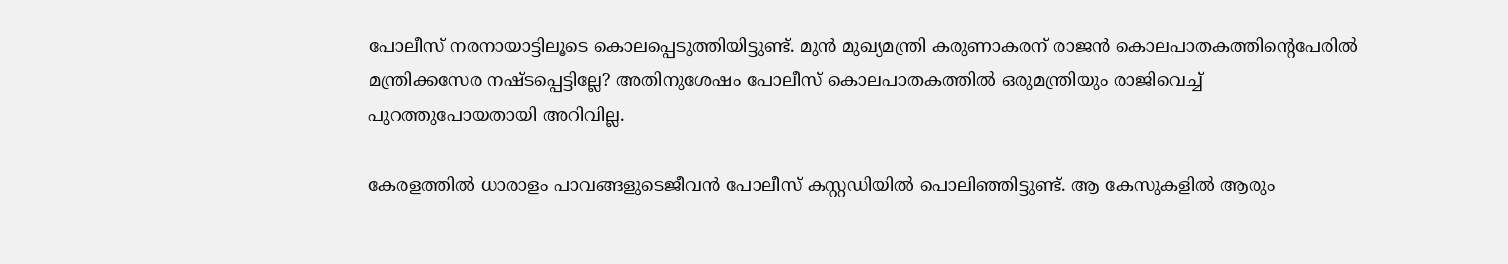പോലീസ് നരനായാട്ടിലൂടെ കൊലപ്പെടുത്തിയിട്ടുണ്ട്. മുന്‍ മുഖ്യമന്ത്രി കരുണാകരന് രാജന്‍ കൊലപാതകത്തിന്റെപേരില്‍ മന്ത്രിക്കസേര നഷ്ടപ്പെട്ടില്ലേ? അതിനുശേഷം പോലീസ് കൊലപാതകത്തില്‍ ഒരുമന്ത്രിയും രാജിവെച്ച് പുറത്തുപോയതായി അറിവില്ല.

കേരളത്തില്‍ ധാരാളം പാവങ്ങളുടെജീവന്‍ പോലീസ് കസ്റ്റഡിയില്‍ പൊലിഞ്ഞിട്ടുണ്ട്. ആ കേസുകളില്‍ ആരും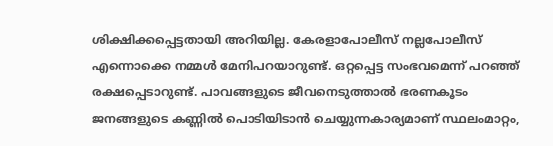ശിക്ഷിക്കപ്പെട്ടതായി അറിയില്ല. കേരളാപോലീസ് നല്ലപോലീസ് എന്നൊക്കെ നമ്മള്‍ മേനിപറയാറുണ്ട്. ഒറ്റപ്പെട്ട സംഭവമെന്ന് പറഞ്ഞ് രക്ഷപ്പെടാറുണ്ട്. പാവങ്ങളുടെ ജീവനെടുത്താല്‍ ഭരണകൂടം ജനങ്ങളുടെ കണ്ണില്‍ പൊടിയിടാന്‍ ചെയ്യുന്നകാര്യമാണ് സ്ഥലംമാറ്റം,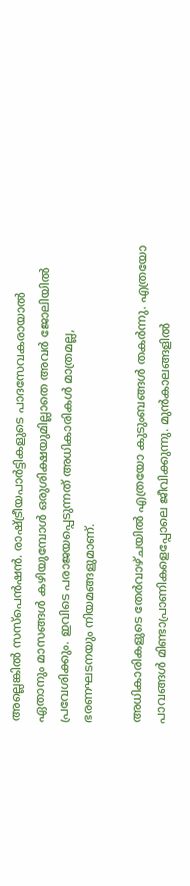അല്ലെങ്കില്‍ സസ്‌പെന്‍ഷന്‍. രാഷ്‌ട്രീയപാര്‍ട്ടികളുടെ പാദസേവകരായാല്‍ ഏതാനും മാസങ്ങള്‍ കഴിയുമ്പോള്‍ ഒരുശിക്ഷയുമില്ലാതെ അവര്‍ ജോലിയില്‍ പ്രവേശിക്കും. ഇവിടെ പരാജയപ്പെടുന്നത് അധികാരികള്‍ മാത്രമല്ല, ഭരണഘടനയും നിയമങ്ങളുമാണ്.

അധികാരികളുടെ തേര്‍വാഴ്ചയില്‍ എത്രയോ കുടുംബങ്ങള്‍ തകര്‍ന്നു. എത്രയോ പാവങ്ങള്‍ മിണ്ടാപ്രാണികളെപ്പോലെ ജീവിക്കുന്നു. മുന്‍കാലങ്ങളില്‍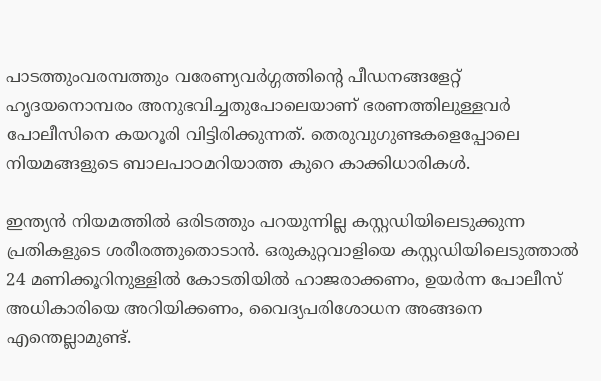പാടത്തുംവരമ്പത്തും വരേണ്യവര്‍ഗ്ഗത്തിന്റെ പീഡനങ്ങളേറ്റ് ഹൃദയനൊമ്പരം അനുഭവിച്ചതുപോലെയാണ് ഭരണത്തിലുള്ളവര്‍ പോലീസിനെ കയറൂരി വിട്ടിരിക്കുന്നത്. തെരുവുഗുണ്ടകളെപ്പോലെ നിയമങ്ങളുടെ ബാലപാഠമറിയാത്ത കുറെ കാക്കിധാരികള്‍.

ഇന്ത്യന്‍ നിയമത്തില്‍ ഒരിടത്തും പറയുന്നില്ല കസ്റ്റഡിയിലെടുക്കുന്ന പ്രതികളുടെ ശരീരത്തുതൊടാന്‍. ഒരുകുറ്റവാളിയെ കസ്റ്റഡിയിലെടുത്താല്‍ 24 മണിക്കൂറിനുള്ളില്‍ കോടതിയില്‍ ഹാജരാക്കണം, ഉയര്‍ന്ന പോലീസ് അധികാരിയെ അറിയിക്കണം, വൈദ്യപരിശോധന അങ്ങനെ എന്തെല്ലാമുണ്ട്.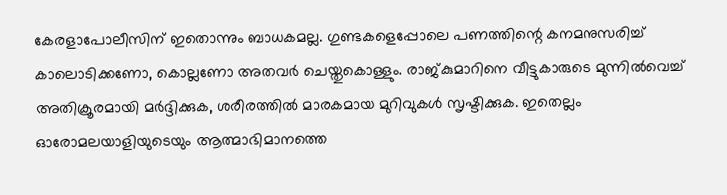കേരളാപോലീസിന് ഇതൊന്നും ബാധകമല്ല. ഗുണ്ടകളെപ്പോലെ പണത്തിന്റെ കനമനുസരിച്ച് കാലൊടിക്കണോ, കൊല്ലണോ അതവര്‍ ചെയ്തുകൊള്ളും. രാജ്കുമാറിനെ വീട്ടുകാരുടെ മുന്നില്‍വെച്ച് അതിക്രൂരമായി മര്‍ദ്ദിക്കുക, ശരീരത്തില്‍ മാരകമായ മുറിവുകള്‍ സൃഷ്ടിക്കുക. ഇതെല്ലം ഓരോമലയാളിയുടെയും ആത്മാഭിമാനത്തെ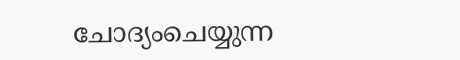ചോദ്യംചെയ്യുന്ന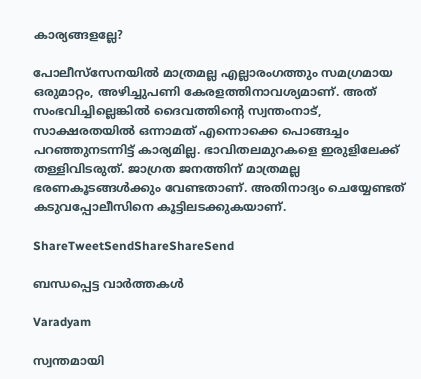കാര്യങ്ങളല്ലേ?

പോലീസ്‌സേനയില്‍ മാത്രമല്ല എല്ലാരംഗത്തും സമഗ്രമായ ഒരുമാറ്റം, അഴിച്ചുപണി കേരളത്തിനാവശ്യമാണ്. അത് സംഭവിച്ചില്ലെങ്കില്‍ ദൈവത്തിന്റെ സ്വന്തംനാട്, സാക്ഷരതയില്‍ ഒന്നാമത് എന്നൊക്കെ പൊങ്ങച്ചം പറഞ്ഞുനടന്നിട്ട് കാര്യമില്ല. ഭാവിതലമുറകളെ ഇരുളിലേക്ക് തള്ളിവിടരുത്. ജാഗ്രത ജനത്തിന് മാത്രമല്ല ഭരണകൂടങ്ങള്‍ക്കും വേണ്ടതാണ്. അതിനാദ്യം ചെയ്യേണ്ടത് കടുവപ്പോലീസിനെ കൂട്ടിലടക്കുകയാണ്.

ShareTweetSendShareShareSend

ബന്ധപ്പെട്ട വാര്‍ത്തകള്‍

Varadyam

സ്വന്തമായി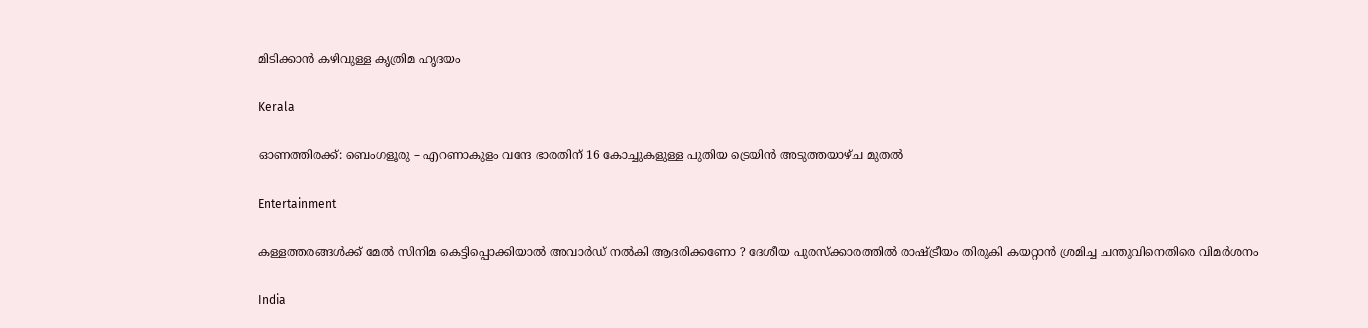മിടിക്കാന്‍ കഴിവുള്ള കൃത്രിമ ഹൃദയം

Kerala

ഓണത്തിരക്ക്: ബെംഗളൂരു – എറണാകുളം വന്ദേ ഭാരതിന് 16 കോച്ചുകളുള്ള പുതിയ ട്രെയിൻ അടുത്തയാഴ്ച മുതൽ

Entertainment

കള്ളത്തരങ്ങൾക്ക് മേൽ സിനിമ കെട്ടിപ്പൊക്കിയാൽ അവാർഡ് നൽകി ആദരിക്കണോ ? ദേശീയ പുരസ്ക്കാരത്തിൽ രാഷ്‌ട്രീയം തിരുകി കയറ്റാൻ ശ്രമിച്ച ചന്തുവിനെതിരെ വിമർശനം

India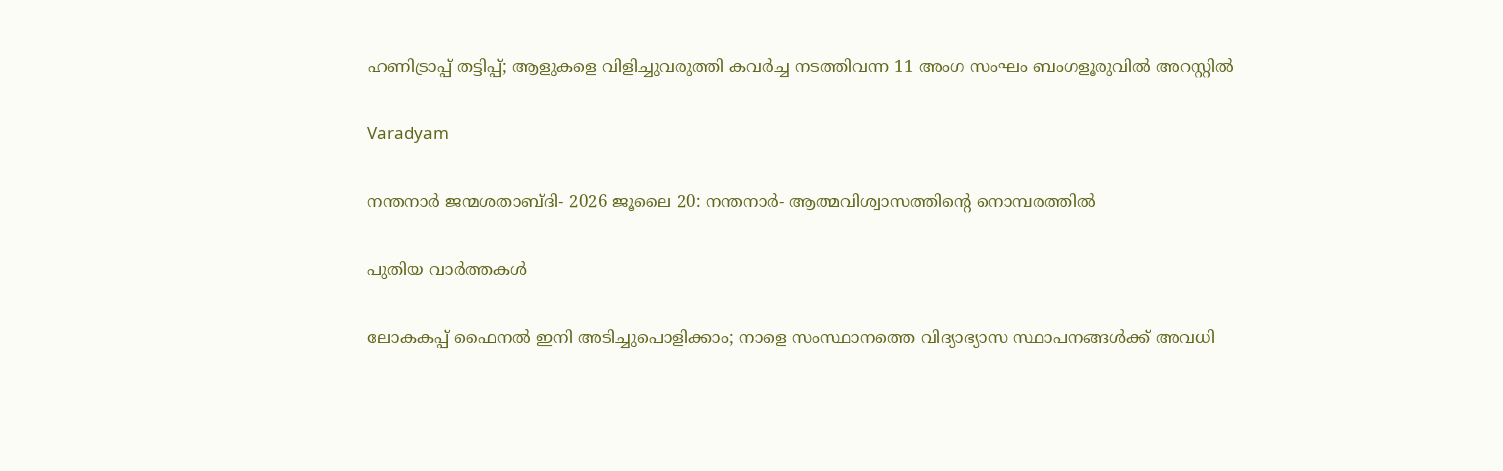ഹണിട്രാപ്പ് തട്ടിപ്പ്; ആളുകളെ വിളിച്ചുവരുത്തി കവർച്ച നടത്തിവന്ന 11 അംഗ സംഘം ബംഗളൂരുവിൽ അറസ്റ്റിൽ

Varadyam

നന്തനാര്‍ ജന്മശതാബ്ദി- 2026 ജൂലൈ 20: നന്തനാര്‍- ആത്മവിശ്വാസത്തിന്റെ നൊമ്പരത്തില്‍

പുതിയ വാര്‍ത്തകള്‍

ലോകകപ്പ് ഫൈനല്‍ ഇനി അടിച്ചുപൊളിക്കാം; നാളെ സംസ്ഥാനത്തെ വിദ്യാഭ്യാസ സ്ഥാപനങ്ങള്‍ക്ക് അവധി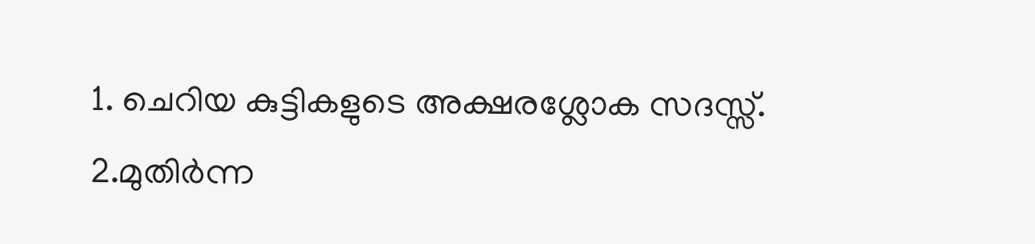1. ചെറിയ കുട്ടികളുടെ അക്ഷരശ്ലോക സദസ്സ്. 2.മുതിര്‍ന്ന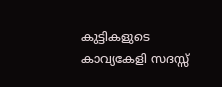കുട്ടികളുടെ കാവ്യകേളി സദസ്സ്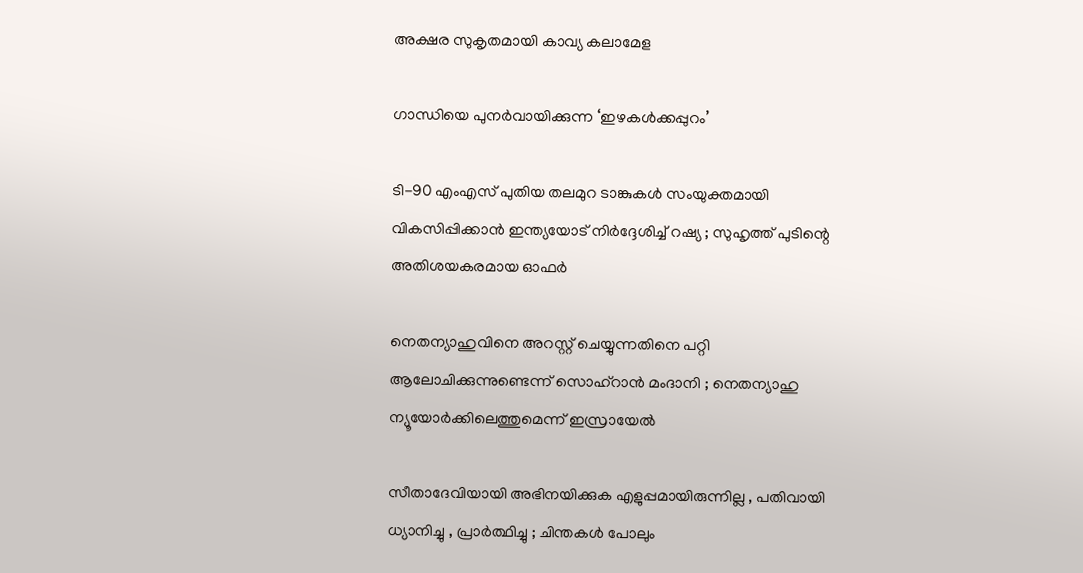അക്ഷര സുകൃതമായി കാവ്യ കലാമേള

ഗാന്ധിയെ പുനര്‍വായിക്കുന്ന ‘ഇഴകള്‍ക്കപ്പുറം’

ടി-90 എംഎസ് പുതിയ തലമുറ ടാങ്കുകൾ സംയുക്തമായി വികസിപ്പിക്കാൻ ഇന്ത്യയോട് നിർദ്ദേശിച്ച് റഷ്യ ; സുഹൃത്ത് പുടിന്റെ അതിശയകരമായ ഓഫർ

നെതന്യാഹുവിനെ അറസ്റ്റ് ചെയ്യുന്നതിനെ പറ്റി ആലോചിക്കുന്നുണ്ടെന്ന് സൊഹ്‌റാൻ മംദാനി ; നെതന്യാഹു ന്യൂയോർക്കിലെത്തുമെന്ന് ഇസ്രായേൽ

സീതാദേവിയായി അഭിനയിക്കുക എളുപ്പമായിരുന്നില്ല , പതിവായി ധ്യാനിച്ചു , പ്രാർത്ഥിച്ചു ; ചിന്തകൾ പോലും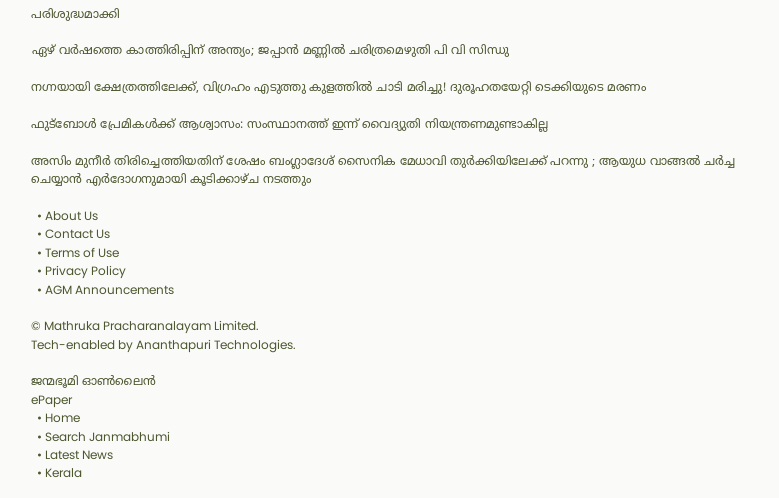പരിശുദ്ധമാക്കി

ഏഴ് വർഷത്തെ കാത്തിരിപ്പിന് അന്ത്യം; ജപ്പാൻ മണ്ണിൽ ചരിത്രമെഴുതി പി വി സിന്ധു

നഗ്നയായി ക്ഷേത്രത്തിലേക്ക്, വിഗ്രഹം എടുത്തു കുളത്തിൽ ചാടി മരിച്ചു! ദുരൂഹതയേറ്റി ടെക്കിയുടെ മരണം

ഫുട്‌ബോള്‍ പ്രേമികള്‍ക്ക് ആശ്വാസം: സംസ്ഥാനത്ത് ഇന്ന് വൈദ്യുതി നിയന്ത്രണമുണ്ടാകില്ല

അസിം മുനീർ തിരിച്ചെത്തിയതിന് ശേഷം ബംഗ്ലാദേശ് സൈനിക മേധാവി തുർക്കിയിലേക്ക് പറന്നു ; ആയുധ വാങ്ങൽ ചർച്ച ചെയ്യാൻ എർദോഗനുമായി കൂടിക്കാഴ്ച നടത്തും

  • About Us
  • Contact Us
  • Terms of Use
  • Privacy Policy
  • AGM Announcements

© Mathruka Pracharanalayam Limited.
Tech-enabled by Ananthapuri Technologies.

ജന്മഭൂമി ഓണ്‍ലൈന്‍
ePaper
  • Home
  • Search Janmabhumi
  • Latest News
  • Kerala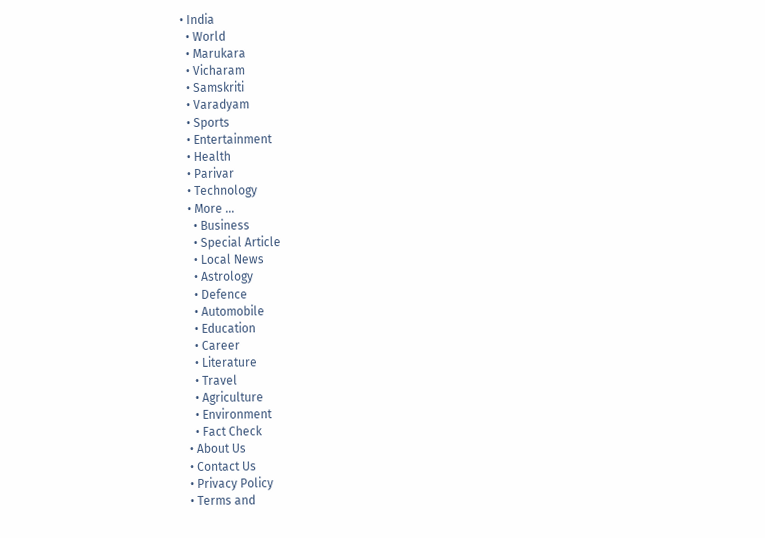• India
  • World
  • Marukara
  • Vicharam
  • Samskriti
  • Varadyam
  • Sports
  • Entertainment
  • Health
  • Parivar
  • Technology
  • More …
    • Business
    • Special Article
    • Local News
    • Astrology
    • Defence
    • Automobile
    • Education
    • Career
    • Literature
    • Travel
    • Agriculture
    • Environment
    • Fact Check
  • About Us
  • Contact Us
  • Privacy Policy
  • Terms and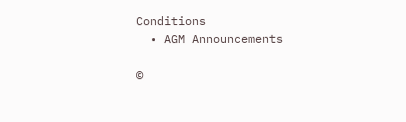Conditions
  • AGM Announcements

©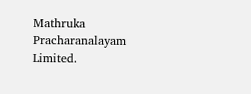Mathruka Pracharanalayam Limited.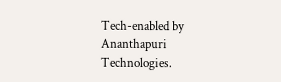Tech-enabled by Ananthapuri Technologies.